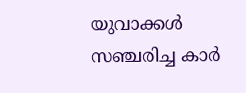യുവാക്കള്‍ സഞ്ചരിച്ച കാര്‍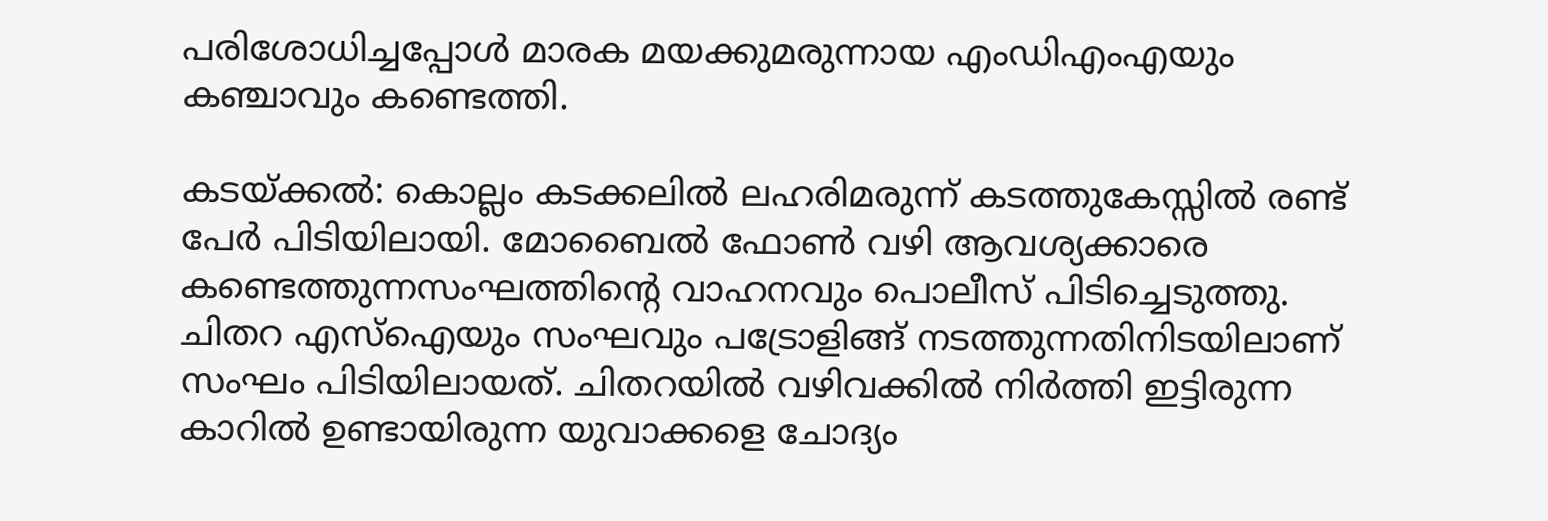പരിശോധിച്ചപ്പോള്‍ മാരക മയക്കുമരുന്നായ എംഡിഎംഎയും കഞ്ചാവും കണ്ടെത്തി.

കടയ്ക്കല്‍: കൊല്ലം കടക്കലില്‍ ലഹരിമരുന്ന് കടത്തുകേസ്സില്‍ രണ്ട് പേര്‍ പിടിയിലായി. മോബൈല്‍ ഫോൺ വഴി ആവശ്യക്കാരെ കണ്ടെത്തുന്നസംഘത്തിന്‍റെ വാഹനവും പൊലീസ് പിടിച്ചെടുത്തു. ചിതറ എസ്ഐയും സംഘവും പട്രോളിങ്ങ് നടത്തുന്നതിനിടയിലാണ് സംഘം പിടിയിലായത്. ചിതറയില്‍ വഴിവക്കില്‍ നിര്‍ത്തി ഇട്ടിരുന്ന കാറില്‍ ഉണ്ടായിരുന്ന യുവാക്കളെ ചോദ്യം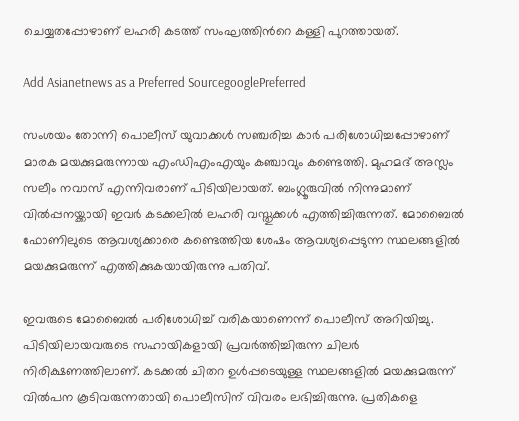ചെയ്യതപ്പോഴാണ് ലഹരി കടത്ത് സംഘത്തിന്‍റെ കള്ളി പുറത്തായത്.

Add Asianetnews as a Preferred SourcegooglePreferred

സംശയം തോന്നി പൊലീസ് യുവാക്കള്‍ സഞ്ചരിച്ച കാര്‍ പരിശോധിച്ചപ്പോഴാണ് മാരക മയക്കുമരുന്നായ എംഡിഎംഎയും കഞ്ചാവും കണ്ടെത്തി. മുഹമദ് അസ്ലം സലീം നവാസ് എന്നിവരാണ് പിടിയിലായത്. ബംഗ്ലൂരുവില്‍ നിന്നുമാണ് വില്‍പ്പനയ്ക്കായി ഇവര്‍ കടക്കലില്‍ ലഹരി വസ്തുക്കള്‍ എത്തിച്ചിരുന്നത്. മോബൈല്‍ ഫോണിലുടെ ആവശ്യക്കാരെ കണ്ടെത്തിയ ശേഷം ആവശ്യപ്പെടുന്ന സ്ഥലങ്ങളില്‍ മയക്കുമരുന്ന് എത്തിക്കുകയായിരുന്നു പതിവ്.

ഇവരുടെ മോബൈല്‍ പരിശോധിച്ച് വരികയാണെന്ന് പൊലീസ് അറിയിച്ചു. പിടിയിലായവരുടെ സഹായികളായി പ്രവര്‍ത്തിച്ചിരുന്ന ചിലര്‍ നിരിക്ഷണത്തിലാണ്. കടക്കല്‍ ചിതറ ഉള്‍പ്പടെയുള്ള സ്ഥലങ്ങളില്‍ മയക്കുമരുന്ന് വില്‍പന കൂടിവരുന്നതായി പൊലീസിന് വിവരം ലഭിച്ചിരുന്നു. പ്രതികളെ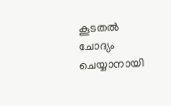കൂടതല്‍ ചോദ്യം ചെയ്യാനായി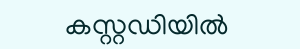കസ്റ്റഡിയില്‍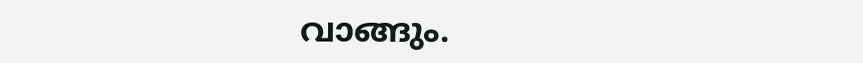വാങ്ങും.